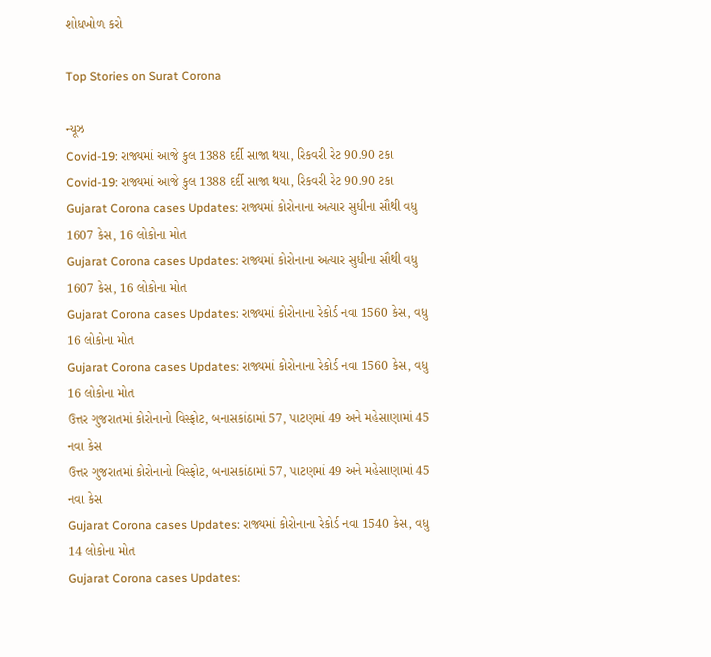શોધખોળ કરો

Top Stories on Surat Corona

ન્યૂઝ
Covid-19: રાજ્યમાં આજે કુલ 1388 દર્દી સાજા થયા, રિકવરી રેટ 90.90 ટકા
Covid-19: રાજ્યમાં આજે કુલ 1388 દર્દી સાજા થયા, રિકવરી રેટ 90.90 ટકા
Gujarat Corona cases Updates: રાજ્યમાં કોરોનાના અત્યાર સુધીના સૌથી વધુ 1607 કેસ, 16 લોકોના મોત
Gujarat Corona cases Updates: રાજ્યમાં કોરોનાના અત્યાર સુધીના સૌથી વધુ 1607 કેસ, 16 લોકોના મોત
Gujarat Corona cases Updates: રાજ્યમાં કોરોનાના રેકોર્ડ નવા 1560 કેસ, વધુ 16 લોકોના મોત
Gujarat Corona cases Updates: રાજ્યમાં કોરોનાના રેકોર્ડ નવા 1560 કેસ, વધુ 16 લોકોના મોત
ઉત્તર ગુજરાતમાં કોરોનાનો વિસ્ફોટ, બનાસકાંઠામાં 57, પાટણમાં 49 અને મહેસાણામાં 45 નવા કેસ
ઉત્તર ગુજરાતમાં કોરોનાનો વિસ્ફોટ, બનાસકાંઠામાં 57, પાટણમાં 49 અને મહેસાણામાં 45 નવા કેસ
Gujarat Corona cases Updates: રાજ્યમાં કોરોનાના રેકોર્ડ નવા 1540 કેસ, વધુ 14 લોકોના મોત
Gujarat Corona cases Updates: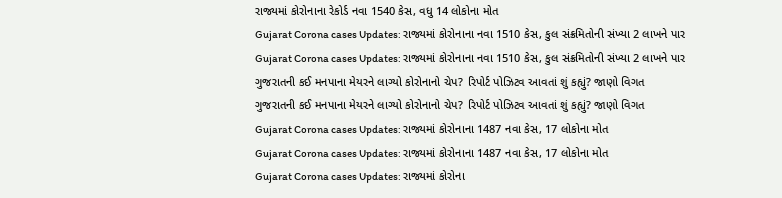રાજ્યમાં કોરોનાના રેકોર્ડ નવા 1540 કેસ, વધુ 14 લોકોના મોત
Gujarat Corona cases Updates: રાજ્યમાં કોરોનાના નવા 1510 કેસ, કુલ સંક્રમિતોની સંખ્યા 2 લાખને પાર
Gujarat Corona cases Updates: રાજ્યમાં કોરોનાના નવા 1510 કેસ, કુલ સંક્રમિતોની સંખ્યા 2 લાખને પાર
ગુજરાતની કઈ મનપાના મેયરને લાગ્યો કોરોનાનો ચેપ? રિપોર્ટ પોઝિટવ આવતાં શું કહ્યું? જાણો વિગત
ગુજરાતની કઈ મનપાના મેયરને લાગ્યો કોરોનાનો ચેપ? રિપોર્ટ પોઝિટવ આવતાં શું કહ્યું? જાણો વિગત
Gujarat Corona cases Updates: રાજ્યમાં કોરોનાના 1487 નવા કેસ, 17 લોકોના મોત
Gujarat Corona cases Updates: રાજ્યમાં કોરોનાના 1487 નવા કેસ, 17 લોકોના મોત
Gujarat Corona cases Updates: રાજ્યમાં કોરોના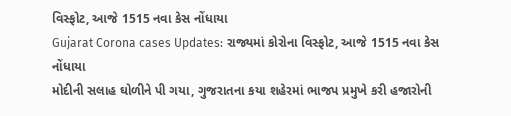વિસ્ફોટ, આજે 1515 નવા કેસ નોંધાયા
Gujarat Corona cases Updates: રાજ્યમાં કોરોના વિસ્ફોટ, આજે 1515 નવા કેસ નોંધાયા
મોદીની સલાહ ઘોળીને પી ગયા, ગુજરાતના કયા શહેરમાં ભાજપ પ્રમુખે કરી હજારોની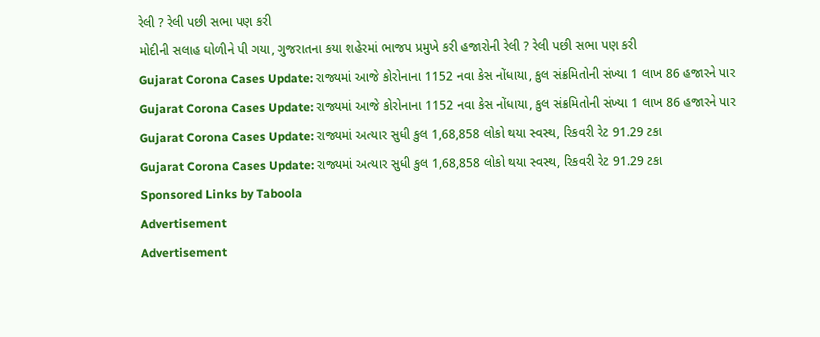રેલી ? રેલી પછી સભા પણ કરી
મોદીની સલાહ ઘોળીને પી ગયા, ગુજરાતના કયા શહેરમાં ભાજપ પ્રમુખે કરી હજારોની રેલી ? રેલી પછી સભા પણ કરી
Gujarat Corona Cases Update: રાજ્યમાં આજે કોરોનાના 1152 નવા કેસ નોંધાયા, કુલ સંક્રમિતોની સંખ્યા 1 લાખ 86 હજારને પાર
Gujarat Corona Cases Update: રાજ્યમાં આજે કોરોનાના 1152 નવા કેસ નોંધાયા, કુલ સંક્રમિતોની સંખ્યા 1 લાખ 86 હજારને પાર
Gujarat Corona Cases Update: રાજ્યમાં અત્યાર સુધી કુલ 1,68,858 લોકો થયા સ્વસ્થ, રિકવરી રેટ 91.29 ટકા
Gujarat Corona Cases Update: રાજ્યમાં અત્યાર સુધી કુલ 1,68,858 લોકો થયા સ્વસ્થ, રિકવરી રેટ 91.29 ટકા
Sponsored Links by Taboola
Advertisement
Advertisement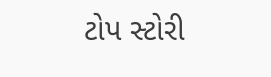ટોપ સ્ટોરી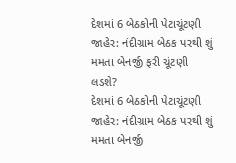દેશમાં 6 બેઠકોની પેટાચૂંટણી જાહેર: નંદીગ્રામ બેઠક પરથી શું મમતા બેનર્જી ફરી ચૂંટણી લડશે?
દેશમાં 6 બેઠકોની પેટાચૂંટણી જાહેર: નંદીગ્રામ બેઠક પરથી શું મમતા બેનર્જી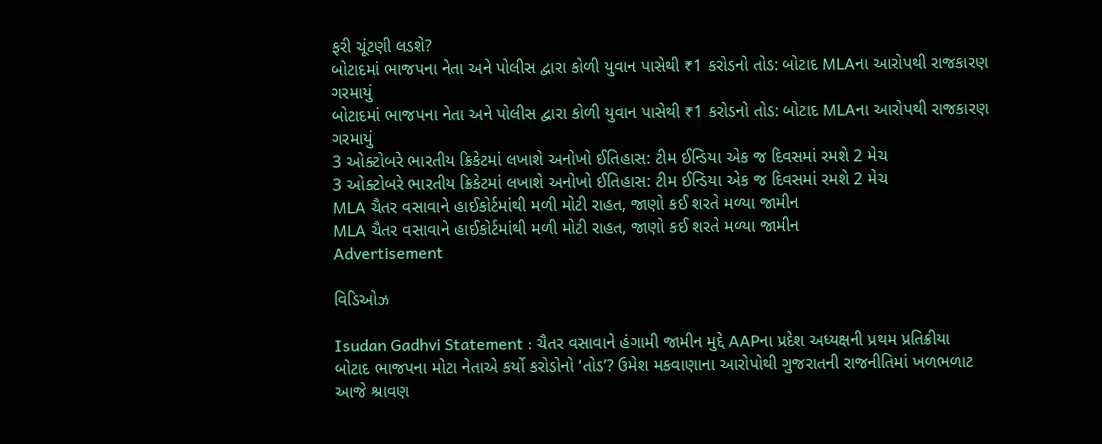ફરી ચૂંટણી લડશે?
બોટાદમાં ભાજપના નેતા અને પોલીસ દ્વારા કોળી યુવાન પાસેથી ₹1 કરોડનો તોડ: બોટાદ MLAના આરોપથી રાજકારણ ગરમાયું
બોટાદમાં ભાજપના નેતા અને પોલીસ દ્વારા કોળી યુવાન પાસેથી ₹1 કરોડનો તોડ: બોટાદ MLAના આરોપથી રાજકારણ ગરમાયું
3 ઓક્ટોબરે ભારતીય ક્રિકેટમાં લખાશે અનોખો ઈતિહાસ: ટીમ ઈન્ડિયા એક જ દિવસમાં રમશે 2 મેચ
3 ઓક્ટોબરે ભારતીય ક્રિકેટમાં લખાશે અનોખો ઈતિહાસ: ટીમ ઈન્ડિયા એક જ દિવસમાં રમશે 2 મેચ
MLA ચૈતર વસાવાને હાઈકોર્ટમાંથી મળી મોટી રાહત, જાણો કઈ શરતે મળ્યા જામીન
MLA ચૈતર વસાવાને હાઈકોર્ટમાંથી મળી મોટી રાહત, જાણો કઈ શરતે મળ્યા જામીન
Advertisement

વિડિઓઝ

Isudan Gadhvi Statement : ચૈતર વસાવાને હંગામી જામીન મુદ્દે AAPના પ્રદેશ અધ્યક્ષની પ્રથમ પ્રતિક્રીયા
બોટાદ ભાજપના મોટા નેતાએ કર્યો કરોડોનો ‘તોડ’? ઉમેશ મકવાણાના આરોપોથી ગુજરાતની રાજનીતિમાં ખળભળાટ
આજે શ્રાવણ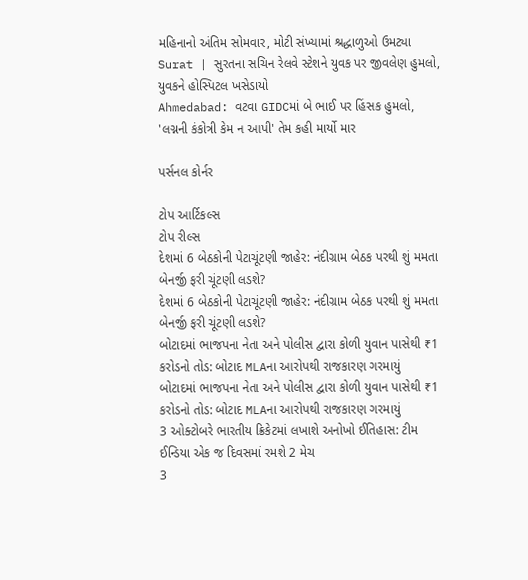મહિનાનો અંતિમ સોમવાર, મોટી સંખ્યામાં શ્રદ્ધાળુઓ ઉમટ્યા
Surat | સુરતના સચિન રેલવે સ્ટેશને યુવક પર જીવલેણ હુમલો, યુવકને હોસ્પિટલ ખસેડાયો
Ahmedabad: વટવા GIDCમાં બે ભાઈ પર હિંસક હુમલો, 'લગ્નની કંકોત્રી કેમ ન આપી' તેમ કહી માર્યો માર

પર્સનલ કોર્નર

ટોપ આર્ટિકલ્સ
ટોપ રીલ્સ
દેશમાં 6 બેઠકોની પેટાચૂંટણી જાહેર: નંદીગ્રામ બેઠક પરથી શું મમતા બેનર્જી ફરી ચૂંટણી લડશે?
દેશમાં 6 બેઠકોની પેટાચૂંટણી જાહેર: નંદીગ્રામ બેઠક પરથી શું મમતા બેનર્જી ફરી ચૂંટણી લડશે?
બોટાદમાં ભાજપના નેતા અને પોલીસ દ્વારા કોળી યુવાન પાસેથી ₹1 કરોડનો તોડ: બોટાદ MLAના આરોપથી રાજકારણ ગરમાયું
બોટાદમાં ભાજપના નેતા અને પોલીસ દ્વારા કોળી યુવાન પાસેથી ₹1 કરોડનો તોડ: બોટાદ MLAના આરોપથી રાજકારણ ગરમાયું
3 ઓક્ટોબરે ભારતીય ક્રિકેટમાં લખાશે અનોખો ઈતિહાસ: ટીમ ઈન્ડિયા એક જ દિવસમાં રમશે 2 મેચ
3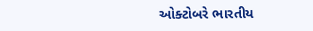ઓક્ટોબરે ભારતીય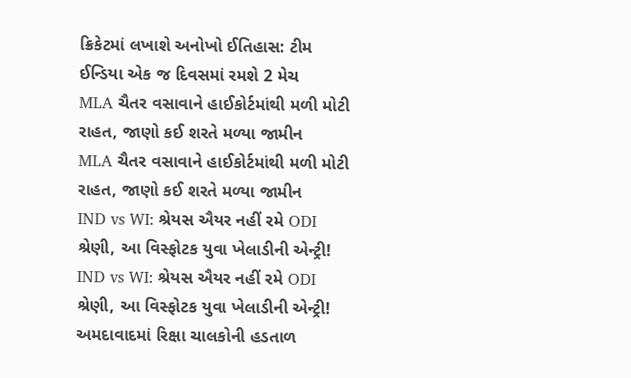ક્રિકેટમાં લખાશે અનોખો ઈતિહાસ: ટીમ ઈન્ડિયા એક જ દિવસમાં રમશે 2 મેચ
MLA ચૈતર વસાવાને હાઈકોર્ટમાંથી મળી મોટી રાહત, જાણો કઈ શરતે મળ્યા જામીન
MLA ચૈતર વસાવાને હાઈકોર્ટમાંથી મળી મોટી રાહત, જાણો કઈ શરતે મળ્યા જામીન
IND vs WI: શ્રેયસ ઐયર નહીં રમે ODI શ્રેણી, આ વિસ્ફોટક યુવા ખેલાડીની એન્ટ્રી!
IND vs WI: શ્રેયસ ઐયર નહીં રમે ODI શ્રેણી, આ વિસ્ફોટક યુવા ખેલાડીની એન્ટ્રી!
અમદાવાદમાં રિક્ષા ચાલકોની હડતાળ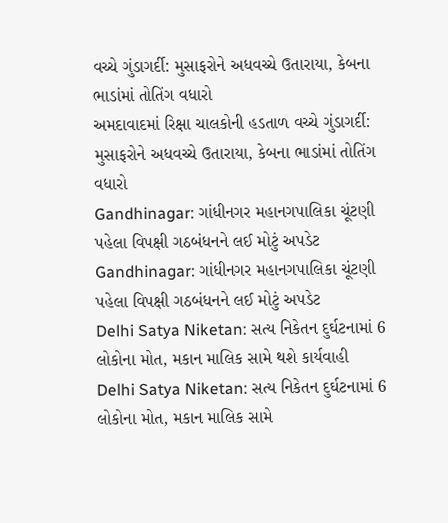વચ્ચે ગુંડાગર્દી: મુસાફરોને અધવચ્ચે ઉતારાયા, કેબના ભાડાંમાં તોતિંગ વધારો
અમદાવાદમાં રિક્ષા ચાલકોની હડતાળ વચ્ચે ગુંડાગર્દી: મુસાફરોને અધવચ્ચે ઉતારાયા, કેબના ભાડાંમાં તોતિંગ વધારો
Gandhinagar: ગાંધીનગર મહાનગપાલિકા ચૂંટણી પહેલા વિપક્ષી ગઠબંધનને લઈ મોટું અપડેટ
Gandhinagar: ગાંધીનગર મહાનગપાલિકા ચૂંટણી પહેલા વિપક્ષી ગઠબંધનને લઈ મોટું અપડેટ
Delhi Satya Niketan: સત્ય નિકેતન દુર્ઘટનામાં 6 લોકોના મોત, મકાન માલિક સામે થશે કાર્યવાહી
Delhi Satya Niketan: સત્ય નિકેતન દુર્ઘટનામાં 6 લોકોના મોત, મકાન માલિક સામે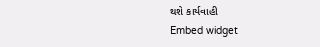થશે કાર્યવાહી
Embed widget